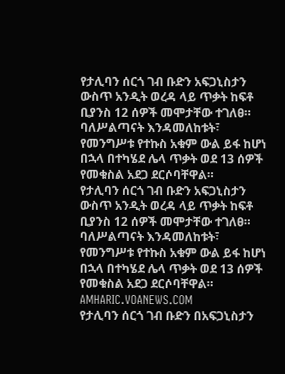የታሊባን ሰርጎ ገብ ቡድን አፍጋኒስታን ውስጥ አንዲት ወረዳ ላይ ጥቃት ከፍቶ ቢያንስ 12 ሰዎች መሞታቸው ተገለፀ። ባለሥልጣናት እንዳመለከቱት፣ የመንግሥቱ የተኩስ አቁም ውል ይፋ ከሆነ በኋላ በተካሄደ ሌላ ጥቃት ወደ 13 ሰዎች የመቁስል አደጋ ደርሶባቸዋል።
የታሊባን ሰርጎ ገብ ቡድን አፍጋኒስታን ውስጥ አንዲት ወረዳ ላይ ጥቃት ከፍቶ ቢያንስ 12 ሰዎች መሞታቸው ተገለፀ። ባለሥልጣናት እንዳመለከቱት፣ የመንግሥቱ የተኩስ አቁም ውል ይፋ ከሆነ በኋላ በተካሄደ ሌላ ጥቃት ወደ 13 ሰዎች የመቁስል አደጋ ደርሶባቸዋል።
AMHARIC.VOANEWS.COM
የታሊባን ሰርጎ ገብ ቡድን በአፍጋኒስታን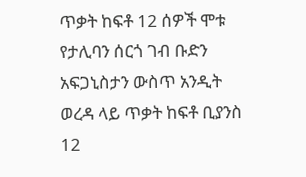ጥቃት ከፍቶ 12 ሰዎች ሞቱ
የታሊባን ሰርጎ ገብ ቡድን አፍጋኒስታን ውስጥ አንዲት ወረዳ ላይ ጥቃት ከፍቶ ቢያንስ 12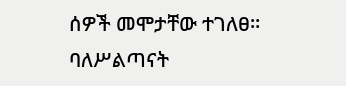ሰዎች መሞታቸው ተገለፀ። ባለሥልጣናት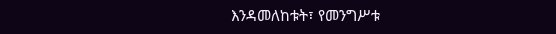እንዳመለከቱት፣ የመንግሥቱ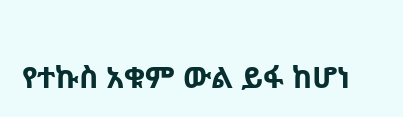የተኩስ አቁም ውል ይፋ ከሆነ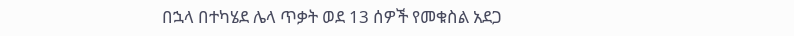በኋላ በተካሄደ ሌላ ጥቃት ወደ 13 ሰዎች የመቁስል አደጋ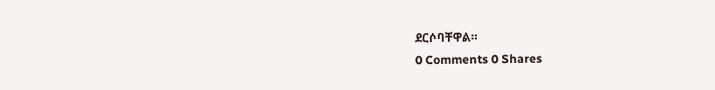ደርሶባቸዋል።
0 Comments 0 Shares